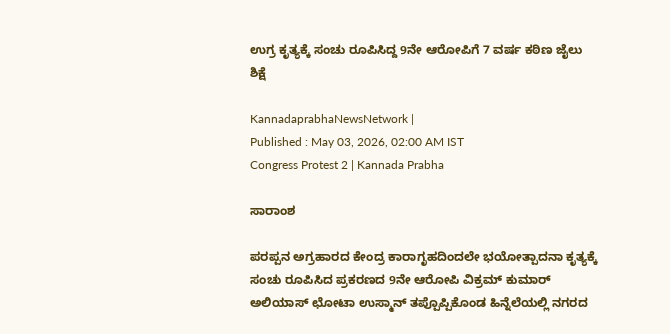ಉಗ್ರ ಕೃತ್ಯಕ್ಕೆ ಸಂಚು ರೂಪಿಸಿದ್ದ 9ನೇ ಆರೋಪಿಗೆ 7 ವರ್ಷ ಕಠಿಣ ಜೈಲು ಶಿಕ್ಷೆ

KannadaprabhaNewsNetwork |
Published : May 03, 2026, 02:00 AM IST
Congress Protest 2 | Kannada Prabha

ಸಾರಾಂಶ

ಪರಪ್ಪನ ಅಗ್ರಹಾರದ ಕೇಂದ್ರ ಕಾರಾಗೃಹದಿಂದಲೇ ಭಯೋತ್ಪಾದನಾ ಕೃತ್ಯಕ್ಕೆ ಸಂಚು ರೂಪಿಸಿದ ಪ್ರಕರಣದ 9ನೇ ಆರೋಪಿ ವಿಕ್ರಮ್‌ ಕುಮಾರ್‌ ಅಲಿಯಾಸ್‌ ಛೋಟಾ ಉಸ್ಮಾನ್‌ ತಪ್ಪೊಪ್ಪಿಕೊಂಡ ಹಿನ್ನೆಲೆಯಲ್ಲಿ ನಗರದ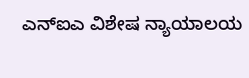ಎನ್‌ಐಎ ವಿಶೇಷ ನ್ಯಾಯಾಲಯ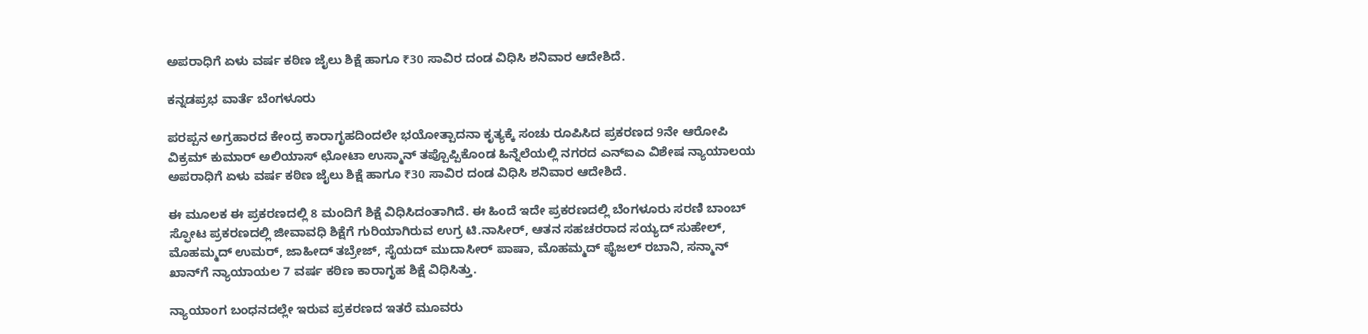ಅಪರಾಧಿಗೆ ಏಳು ವರ್ಷ ಕಠಿಣ ಜೈಲು ಶಿಕ್ಷೆ ಹಾಗೂ ₹30 ಸಾವಿರ ದಂಡ ವಿಧಿಸಿ ಶನಿವಾರ ಆದೇಶಿದೆ.

ಕನ್ನಡಪ್ರಭ ವಾರ್ತೆ ಬೆಂಗಳೂರು

ಪರಪ್ಪನ ಅಗ್ರಹಾರದ ಕೇಂದ್ರ ಕಾರಾಗೃಹದಿಂದಲೇ ಭಯೋತ್ಪಾದನಾ ಕೃತ್ಯಕ್ಕೆ ಸಂಚು ರೂಪಿಸಿದ ಪ್ರಕರಣದ 9ನೇ ಆರೋಪಿ ವಿಕ್ರಮ್‌ ಕುಮಾರ್‌ ಅಲಿಯಾಸ್‌ ಛೋಟಾ ಉಸ್ಮಾನ್‌ ತಪ್ಪೊಪ್ಪಿಕೊಂಡ ಹಿನ್ನೆಲೆಯಲ್ಲಿ ನಗರದ ಎನ್‌ಐಎ ವಿಶೇಷ ನ್ಯಾಯಾಲಯ ಅಪರಾಧಿಗೆ ಏಳು ವರ್ಷ ಕಠಿಣ ಜೈಲು ಶಿಕ್ಷೆ ಹಾಗೂ ₹30 ಸಾವಿರ ದಂಡ ವಿಧಿಸಿ ಶನಿವಾರ ಆದೇಶಿದೆ.

ಈ ಮೂಲಕ ಈ ಪ್ರಕರಣದಲ್ಲಿ 8 ಮಂದಿಗೆ ಶಿಕ್ಷೆ ವಿಧಿಸಿದಂತಾಗಿದೆ. ಈ ಹಿಂದೆ ಇದೇ ಪ್ರಕರಣದಲ್ಲಿ ಬೆಂಗಳೂರು ಸರಣಿ ಬಾಂಬ್ ಸ್ಫೋಟ ಪ್ರಕರಣದಲ್ಲಿ ಜೀವಾವಧಿ ಶಿಕ್ಷೆಗೆ ಗುರಿಯಾಗಿರುವ ಉಗ್ರ ಟಿ.ನಾಸೀರ್, ಆತನ ಸಹಚರರಾದ ಸಯ್ಯದ್ ಸುಹೇಲ್, ಮೊಹಮ್ಮದ್ ಉಮರ್, ಜಾಹೀದ್ ತಬ್ರೇಜ್, ಸೈಯದ್ ಮುದಾಸೀರ್ ಪಾಷಾ, ಮೊಹಮ್ಮದ್ ಫೈಜಲ್ ರಬಾನಿ, ಸನ್ಮಾನ್ ಖಾನ್‌ಗೆ ನ್ಯಾಯಾಯಲ 7 ವರ್ಷ ಕಠಿಣ ಕಾರಾಗೃಹ ಶಿಕ್ಷೆ ವಿಧಿಸಿತ್ತು.

ನ್ಯಾಯಾಂಗ ಬಂಧನದಲ್ಲೇ ಇರುವ ಪ್ರಕರಣದ ಇತರೆ ಮೂವರು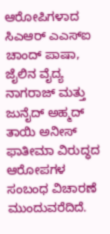ಆರೋಪಿಗಳಾದ ಸಿಎಆರ್‌ ಎಎಸ್‌ಐ ಚಾಂದ್‌ ಪಾಷಾ, ಜೈಲಿನ ವೈದ್ಯ ನಾಗರಾಜ್‌ ಮತ್ತು ಜುನೈದ್‌ ಅಹ್ಮದ್‌ ತಾಯಿ ಅನೀಸ್ ಫಾತೀಮಾ ವಿರುದ್ಧದ ಆರೋಪಗಳ ಸಂಬಂಧ ವಿಚಾರಣೆ ಮುಂದುವರೆದಿದೆ.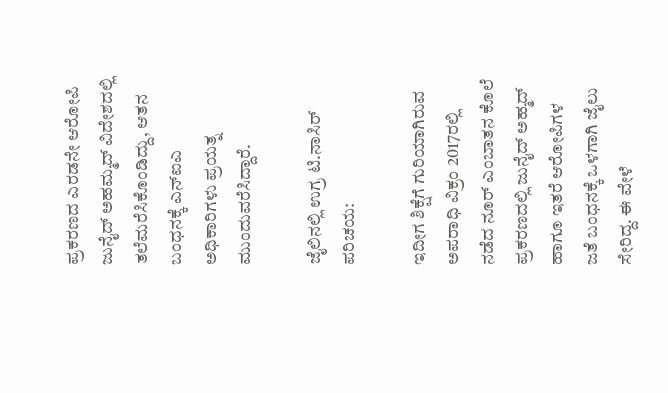ಪ್ರಕರಣದ ಎರಡನೇ ಆರೋಪಿ ಜುನೈದ್‌ ಅಹಮ್ಮದ್‌ ವಿದೇಶದಲ್ಲಿ ತಲೆಮರೆಸಿಕೊಂಡಿದ್ದು, ಆತನ ಬಂಧನಕ್ಕೆ ಎನ್‌ಐಎ ಅಧಿಕಾರಿಗಳು ಪ್ರಯತ್ನ ಮುಂದುವರೆಸಿದ್ದಾರೆ.

ಜೈಲಿನಲ್ಲಿ ಉಗ್ರ ಟಿ.ನಾಸಿರ್‌ ಪರಿಚಯ:

ಇದೀಗ ಶಿಕ್ಷೆಗೆ ಗುರಿಯಾಗಿರುವ ಅಪರಾಧಿ ವಿಕ್ರಂ 2017ರಲ್ಲಿ ನಡೆದ ನೂರ್‌ ಎಂಬಾತನ ಕೊಲೆ ಪ್ರಕರಣದಲ್ಲಿ ಜುನೈದ್‌ ಅಹ್ಮದ್‌ ಹಾಗೂ ಇತರೆ ಆರೋಪಿಗಳ ಜತೆ ಬಂಧನಕ್ಕೆ ಒಳಗಾಗಿ ಜೈಲು ಸೇರಿದ್ದ. ಈ ವೇಳೆ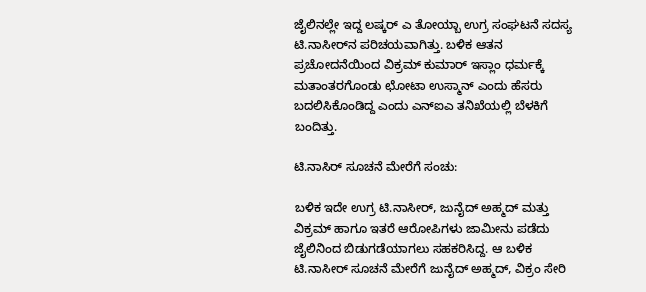ಜೈಲಿನಲ್ಲೇ ಇದ್ದ ಲಷ್ಕರ್‌ ಎ ತೋಯ್ಬಾ ಉಗ್ರ ಸಂಘಟನೆ ಸದಸ್ಯ ಟಿ.ನಾಸೀರ್‌ನ ಪರಿಚಯವಾಗಿತ್ತು. ಬಳಿಕ ಆತನ ಪ್ರಚೋದನೆಯಿಂದ ವಿಕ್ರಮ್‌ ಕುಮಾರ್‌ ಇಸ್ಲಾಂ ಧರ್ಮಕ್ಕೆ ಮತಾಂತರಗೊಂಡು ಛೋಟಾ ಉಸ್ಮಾನ್‌ ಎಂದು ಹೆಸರು ಬದಲಿಸಿಕೊಂಡಿದ್ದ ಎಂದು ಎನ್‌ಐಎ ತನಿಖೆಯಲ್ಲಿ ಬೆಳಕಿಗೆ ಬಂದಿತ್ತು.

ಟಿ.ನಾಸಿರ್‌ ಸೂಚನೆ ಮೇರೆಗೆ ಸಂಚು:

ಬಳಿಕ ಇದೇ ಉಗ್ರ ಟಿ.ನಾಸೀರ್‌, ಜುನೈದ್‌ ಅಹ್ಮದ್‌ ಮತ್ತು ವಿಕ್ರಮ್‌ ಹಾಗೂ ಇತರೆ ಆರೋಪಿಗಳು ಜಾಮೀನು ಪಡೆದು ಜೈಲಿನಿಂದ ಬಿಡುಗಡೆಯಾಗಲು ಸಹಕರಿಸಿದ್ದ. ಆ ಬಳಿಕ ಟಿ.ನಾಸೀರ್‌ ಸೂಚನೆ ಮೇರೆಗೆ ಜುನೈದ್‌ ಅಹ್ಮದ್‌, ವಿಕ್ರಂ ಸೇರಿ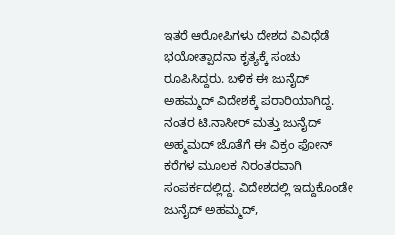ಇತರೆ ಆರೋಪಿಗಳು ದೇಶದ ವಿವಿಧೆಡೆ ಭಯೋತ್ಪಾದನಾ ಕೃತ್ಯಕ್ಕೆ ಸಂಚು ರೂಪಿಸಿದ್ದರು. ಬಳಿಕ ಈ ಜುನೈದ್‌ ಅಹಮ್ಮದ್‌ ವಿದೇಶಕ್ಕೆ ಪರಾರಿಯಾಗಿದ್ದ. ನಂತರ ಟಿ.ನಾಸೀರ್‌ ಮತ್ತು ಜುನೈದ್‌ ಅಹ್ಮಮದ್‌ ಜೊತೆಗೆ ಈ ವಿಕ್ರಂ ಫೋನ್‌ ಕರೆಗಳ ಮೂಲಕ ನಿರಂತರವಾಗಿ ಸಂಪರ್ಕದಲ್ಲಿದ್ದ. ವಿದೇಶದಲ್ಲಿ ಇದ್ದುಕೊಂಡೇ ಜುನೈದ್‌ ಅಹಮ್ಮದ್‌,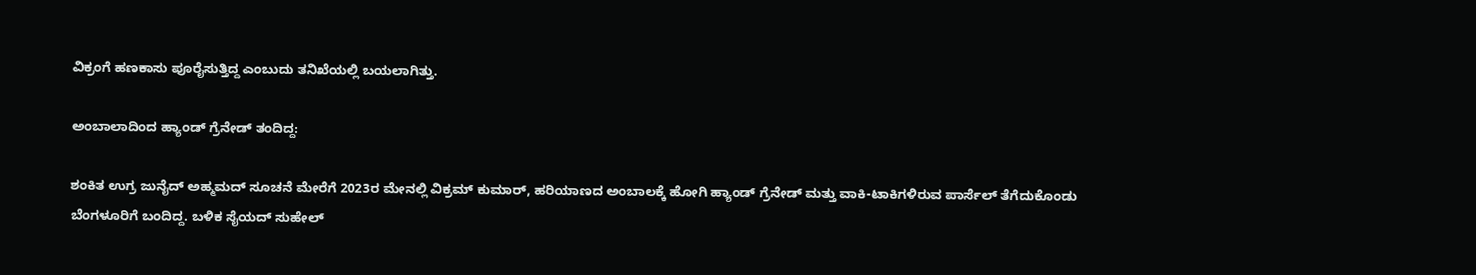ವಿಕ್ರಂಗೆ ಹಣಕಾಸು ಪೂರೈಸುತ್ತಿದ್ದ ಎಂಬುದು ತನಿಖೆಯಲ್ಲಿ ಬಯಲಾಗಿತ್ತು.

ಅಂಬಾಲಾದಿಂದ ಹ್ಯಾಂಡ್‌ ಗ್ರೆನೇಡ್ ತಂದಿದ್ದ:

ಶಂಕಿತ ಉಗ್ರ ಜುನೈದ್‌ ಅಹ್ಮಮದ್‌ ಸೂಚನೆ ಮೇರೆಗೆ 2023ರ ಮೇನಲ್ಲಿ ವಿಕ್ರಮ್‌ ಕುಮಾರ್, ಹರಿಯಾಣದ ಅಂಬಾಲಕ್ಕೆ ಹೋಗಿ ಹ್ಯಾಂಡ್‌ ಗ್ರೆನೇಡ್‌ ಮತ್ತು ವಾಕಿ-ಟಾಕಿಗಳಿರುವ ಪಾರ್ಸೆಲ್‌ ತೆಗೆದುಕೊಂಡು ಬೆಂಗಳೂರಿಗೆ ಬಂದಿದ್ದ. ಬಳಿಕ ಸೈಯದ್‌ ಸುಹೇಲ್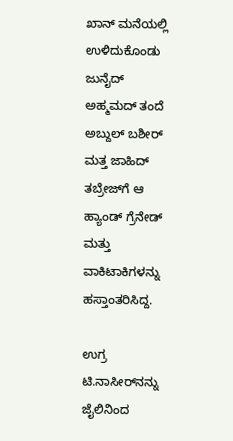ಖಾನ್‌ ಮನೆಯಲ್ಲಿ ಉಳಿದುಕೊಂಡು ಜುನೈದ್‌ ಅಹ್ಮಮದ್‌ ತಂದೆ ಅಬ್ದುಲ್‌ ಬಶೀರ್‌ ಮತ್ತ ಜಾಹಿದ್‌ ತಬ್ರೇಜ್‌ಗೆ ಆ ಹ್ಯಾಂಡ್‌ ಗ್ರೆನೇಡ್‌ ಮತ್ತು ವಾಕಿಟಾಕಿಗಳನ್ನು ಹಸ್ತಾಂತರಿಸಿದ್ದ.

ಉಗ್ರ ಟಿ.ನಾಸೀರ್‌ನನ್ನು ಜೈಲಿನಿಂದ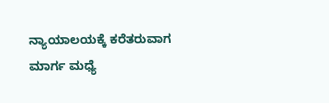ನ್ಯಾಯಾಲಯಕ್ಕೆ ಕರೆತರುವಾಗ ಮಾರ್ಗ ಮಧ್ಯೆ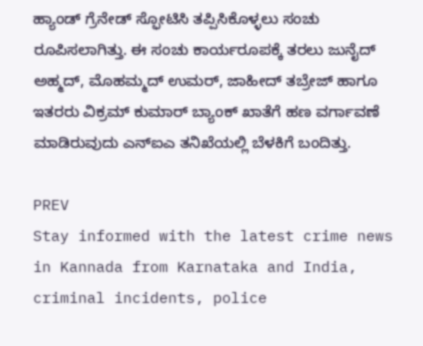ಹ್ಯಾಂಡ್‌ ಗ್ರೆನೇಡ್‌ ಸ್ಫೋಟಿಸಿ ತಪ್ಪಿಸಿಕೊಳ್ಳಲು ಸಂಚು ರೂಪಿಸಲಾಗಿತ್ತು. ಈ ಸಂಚು ಕಾರ್ಯರೂಪಕ್ಕೆ ತರಲು ಜುನೈದ್‌ ಅಹ್ಮದ್‌, ಮೊಹಮ್ಮದ್ ಉಮರ್‌, ಜಾಹೀದ್‌ ತಬ್ರೇಜ್‌ ಹಾಗೂ ಇತರರು ವಿಕ್ರಮ್‌ ಕುಮಾರ್‌ ಬ್ಯಾಂಕ್ ಖಾತೆಗೆ ಹಣ ವರ್ಗಾವಣೆ ಮಾಡಿರುವುದು ಎನ್ಐಎ ತನಿಖೆಯಲ್ಲಿ ಬೆಳಕಿಗೆ ಬಂದಿತ್ತು.

PREV
Stay informed with the latest crime news in Kannada from Karnataka and India, criminal incidents, police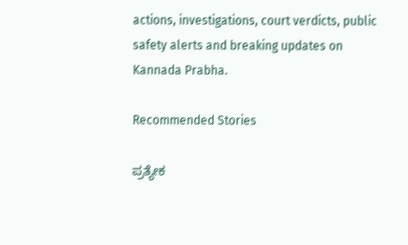actions, investigations, court verdicts, public safety alerts and breaking updates on Kannada Prabha.

Recommended Stories

ಪ್ರತ್ಯೇಕ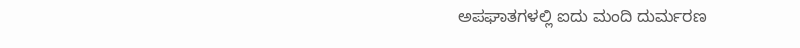ಅಪಘಾತಗಳಲ್ಲಿ ಐದು ಮಂದಿ ದುರ್ಮರಣ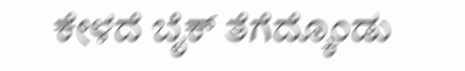ಕೇಳದೆ ಬೈಕ್‌ ತೆಗೆದ್ಕೊಂಡು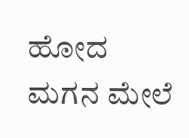ಹೋದ ಮಗನ ಮೇಲೆ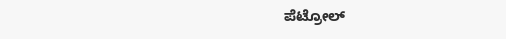ಪೆಟ್ರೋಲ್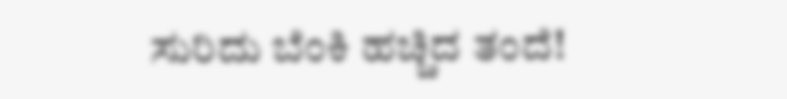ಸುರಿದು ಬೆಂಕಿ ಹಚ್ಚಿದ ತಂದೆ!